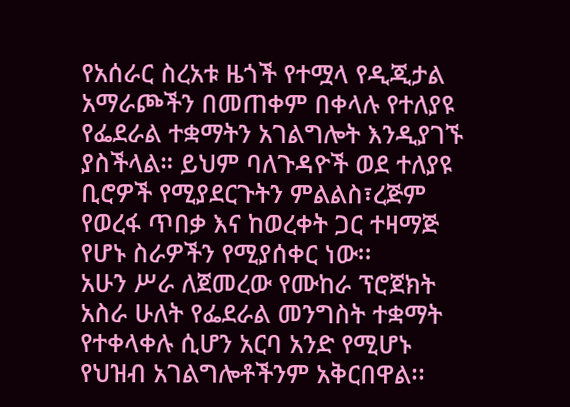የአሰራር ስረአቱ ዜጎች የተሟላ የዲጂታል አማራጮችን በመጠቀም በቀላሉ የተለያዩ የፌደራል ተቋማትን አገልግሎት እንዲያገኙ ያስችላል። ይህም ባለጉዳዮች ወደ ተለያዩ ቢሮዎች የሚያደርጉትን ምልልስ፣ረጅም የወረፋ ጥበቃ እና ከወረቀት ጋር ተዛማጅ የሆኑ ስራዎችን የሚያሰቀር ነው፡፡
አሁን ሥራ ለጀመረው የሙከራ ፕሮጀክት አስራ ሁለት የፌደራል መንግስት ተቋማት የተቀላቀሉ ሲሆን አርባ አንድ የሚሆኑ የህዝብ አገልግሎቶችንም አቅርበዋል፡፡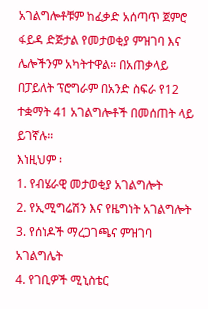አገልግሎቶቹም ከፈቃድ አሰጣጥ ጀምሮ ፋይዳ ድጅታል የመታወቂያ ምዝገባ እና ሌሎችንም አካትተዋል። በአጠቃላይ በፓይለት ፕሮግራም በአንድ ስፍራ የ12 ተቋማት 41 አገልግሎቶች በመሰጠት ላይ ይገኛሉ።
እነዚህም ፡
1. የብሄራዊ መታወቂያ አገልግሎት
2. የኢሚግሬሽን እና የዜግነት አገልግሎት
3. የሰነዶች ማረጋገጫና ምዝገባ አገልግሌት
4. የገቢዎች ሚኒስቴር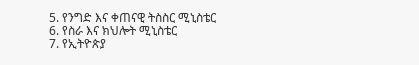5. የንግድ እና ቀጠናዊ ትስስር ሚኒስቴር
6. የስራ እና ክህሎት ሚኒስቴር
7. የኢትዮጵያ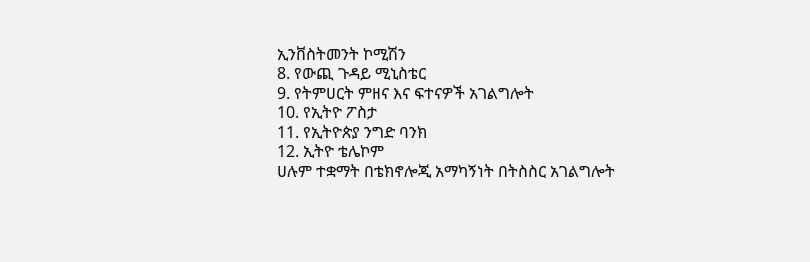ኢንቨስትመንት ኮሚሽን
8. የውጪ ጉዳይ ሚኒስቴር
9. የትምሀርት ምዘና እና ፍተናዎች አገልግሎት
10. የኢትዮ ፖስታ
11. የኢትዮጵያ ንግድ ባንክ
12. ኢትዮ ቴሌኮም
ሀሉም ተቋማት በቴክኖሎጂ አማካኝነት በትስስር አገልግሎት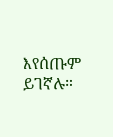እየሰጡም ይገኛሉ።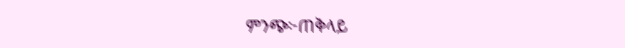ምንጭ፦ጠቅላይ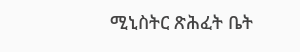ሚኒስትር ጽሕፈት ቤት